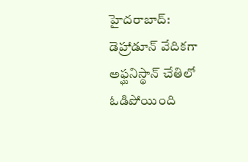హైదరాబాద్: డెహ్రాడూన్ వేదికగా అఫ్ఘనిస్థాన్ చేతిలో ఓడిపోయింది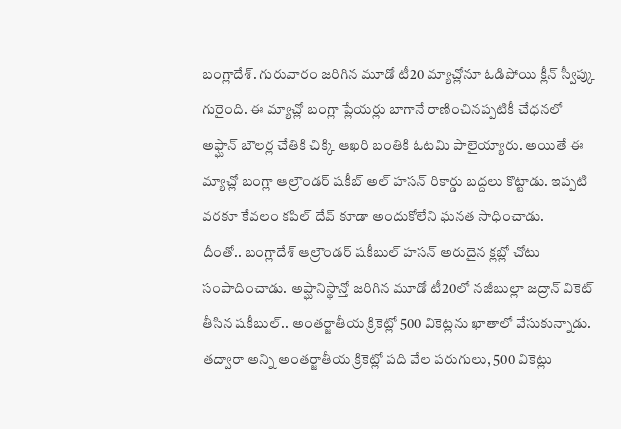బంగ్లాదేశ్. గురువారం జరిగిన మూడో టీ20 మ్యాచ్లోనూ ఓడిపోయి క్లీన్ స్వీప్కు గురైంది. ఈ మ్యాచ్లో బంగ్లా ప్లేయర్లు బాగానే రాణించినప్పటికీ చేధనలో అఫ్ఘాన్ బౌలర్ల చేతికి చిక్కి ఆఖరి బంతికి ఓటమి పాలైయ్యారు. అయితే ఈ మ్యాచ్లో బంగ్లా ఆల్రౌండర్ షకీబ్ అల్ హసన్ రికార్డు బద్దలు కొట్టాడు. ఇప్పటి వరకూ కేవలం కపిల్ దేవ్ కూడా అందుకోలేని ఘనత సాధించాడు.
దీంతో.. బంగ్లాదేశ్ ఆల్రౌండర్ షకీబుల్ హసన్ అరుదైన క్లబ్లో చోటు సంపాదించాడు. అప్ఘానిస్థాన్తో జరిగిన మూడో టీ20లో నజీబుల్లా జద్రాన్ వికెట్ తీసిన షకీబుల్.. అంతర్జాతీయ క్రికెట్లో 500 వికెట్లను ఖాతాలో వేసుకున్నాడు. తద్వారా అన్ని అంతర్జాతీయ క్రికెట్లో పది వేల పరుగులు, 500 వికెట్లు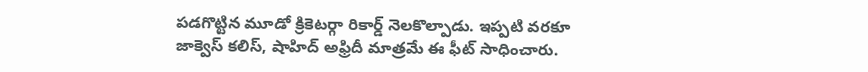పడగొట్టిన మూడో క్రికెటర్గా రికార్డ్ నెలకొల్పాడు. ఇప్పటి వరకూ జాక్వెస్ కలిస్, షాహిద్ అఫ్రిదీ మాత్రమే ఈ ఫీట్ సాధించారు.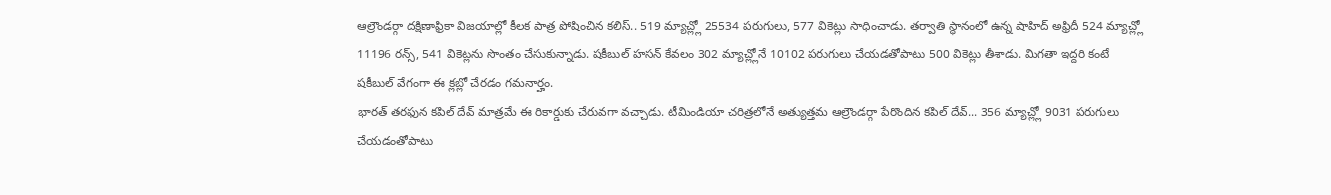ఆల్రౌండర్గా దక్షిణాఫ్రికా విజయాల్లో కీలక పాత్ర పోషించిన కలిస్.. 519 మ్యాచ్ల్లో 25534 పరుగులు, 577 వికెట్లు సాధించాడు. తర్వాతి స్థానంలో ఉన్న షాహిద్ అఫ్రిదీ 524 మ్యాచ్ల్లో 11196 రన్స్, 541 వికెట్లను సొంతం చేసుకున్నాడు. షకీబుల్ హసన్ కేవలం 302 మ్యాచ్ల్లోనే 10102 పరుగులు చేయడతోపాటు 500 వికెట్లు తీశాడు. మిగతా ఇద్దరి కంటే షకీబుల్ వేగంగా ఈ క్లబ్లో చేరడం గమనార్హం.
భారత్ తరఫున కపిల్ దేవ్ మాత్రమే ఈ రికార్డుకు చేరువగా వచ్చాడు. టీమిండియా చరిత్రలోనే అత్యుత్తమ ఆల్రౌండర్గా పేరొందిన కపిల్ దేవ్... 356 మ్యాచ్ల్లో 9031 పరుగులు చేయడంతోపాటు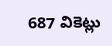687 వికెట్లు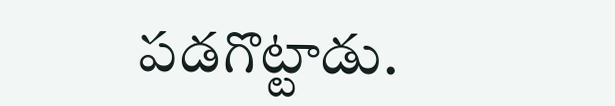పడగొట్టాడు.